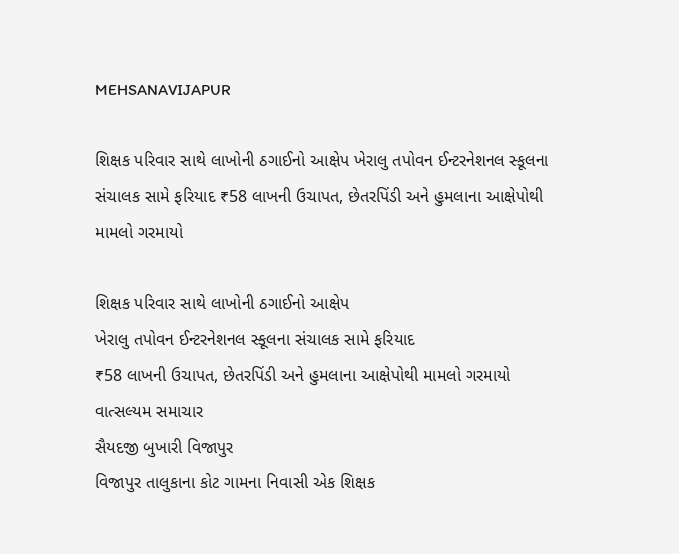MEHSANAVIJAPUR

શિક્ષક પરિવાર સાથે લાખોની ઠગાઈનો આક્ષેપ ખેરાલુ તપોવન ઈન્ટરનેશનલ સ્કૂલના સંચાલક સામે ફરિયાદ ₹58 લાખની ઉચાપત, છેતરપિંડી અને હુમલાના આક્ષેપોથી મામલો ગરમાયો

શિક્ષક પરિવાર સાથે લાખોની ઠગાઈનો આક્ષેપ
ખેરાલુ તપોવન ઈન્ટરનેશનલ સ્કૂલના સંચાલક સામે ફરિયાદ
₹58 લાખની ઉચાપત, છેતરપિંડી અને હુમલાના આક્ષેપોથી મામલો ગરમાયો
વાત્સલ્યમ સમાચાર
સૈયદજી બુખારી વિજાપુર
વિજાપુર તાલુકાના કોટ ગામના નિવાસી એક શિક્ષક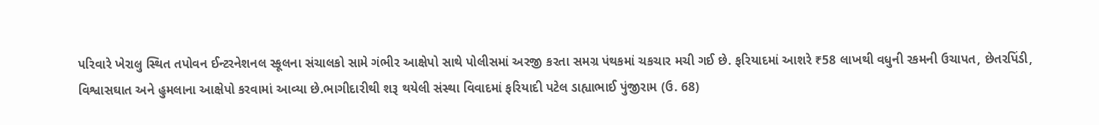પરિવારે ખેરાલુ સ્થિત તપોવન ઈન્ટરનેશનલ સ્કૂલના સંચાલકો સામે ગંભીર આક્ષેપો સાથે પોલીસમાં અરજી કરતા સમગ્ર પંથકમાં ચકચાર મચી ગઈ છે. ફરિયાદમાં આશરે ₹58 લાખથી વધુની રકમની ઉચાપત, છેતરપિંડી, વિશ્વાસઘાત અને હુમલાના આક્ષેપો કરવામાં આવ્યા છે.ભાગીદારીથી શરૂ થયેલી સંસ્થા વિવાદમાં ફરિયાદી પટેલ ડાહ્યાભાઈ પુંજીરામ (ઉ. 68)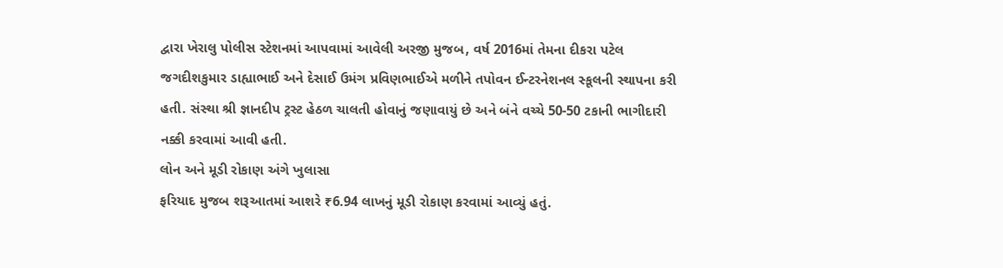દ્વારા ખેરાલુ પોલીસ સ્ટેશનમાં આપવામાં આવેલી અરજી મુજબ, વર્ષ 2016માં તેમના દીકરા પટેલ જગદીશકુમાર ડાહ્યાભાઈ અને દેસાઈ ઉમંગ પ્રવિણભાઈએ મળીને તપોવન ઈન્ટરનેશનલ સ્કૂલની સ્થાપના કરી હતી. સંસ્થા શ્રી જ્ઞાનદીપ ટ્રસ્ટ હેઠળ ચાલતી હોવાનું જણાવાયું છે અને બંને વચ્ચે 50-50 ટકાની ભાગીદારી નક્કી કરવામાં આવી હતી.
લોન અને મૂડી રોકાણ અંગે ખુલાસા
ફરિયાદ મુજબ શરૂઆતમાં આશરે ₹6.94 લાખનું મૂડી રોકાણ કરવામાં આવ્યું હતું.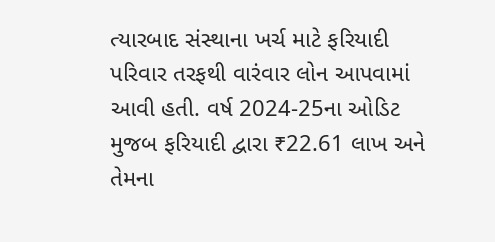ત્યારબાદ સંસ્થાના ખર્ચ માટે ફરિયાદી પરિવાર તરફથી વારંવાર લોન આપવામાં આવી હતી. વર્ષ 2024-25ના ઓડિટ મુજબ ફરિયાદી દ્વારા ₹22.61 લાખ અને તેમના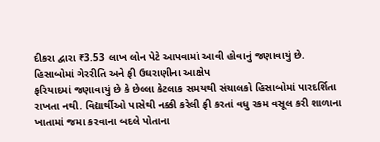દીકરા દ્વારા ₹3.53 લાખ લોન પેટે આપવામાં આવી હોવાનું જણાવાયું છે.
હિસાબોમાં ગેરરીતિ અને ફી ઉઘરાણીના આક્ષેપ
ફરિયાદમાં જણાવાયું છે કે છેલ્લા કેટલાક સમયથી સંચાલકો હિસાબોમાં પારદર્શિતા રાખતા નથી. વિદ્યાર્થીઓ પાસેથી નક્કી કરેલી ફી કરતાં વધુ રકમ વસૂલ કરી શાળાના ખાતામાં જમા કરવાના બદલે પોતાના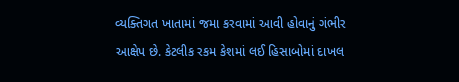વ્યક્તિગત ખાતામાં જમા કરવામાં આવી હોવાનું ગંભીર આક્ષેપ છે. કેટલીક રકમ કેશમાં લઈ હિસાબોમાં દાખલ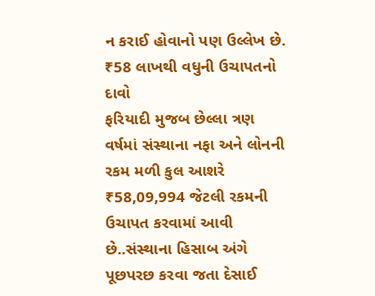ન કરાઈ હોવાનો પણ ઉલ્લેખ છે.
₹58 લાખથી વધુની ઉચાપતનો દાવો
ફરિયાદી મુજબ છેલ્લા ત્રણ વર્ષમાં સંસ્થાના નફા અને લોનની રકમ મળી કુલ આશરે ₹58,09,994 જેટલી રકમની ઉચાપત કરવામાં આવી છે..સંસ્થાના હિસાબ અંગે પૂછપરછ કરવા જતા દેસાઈ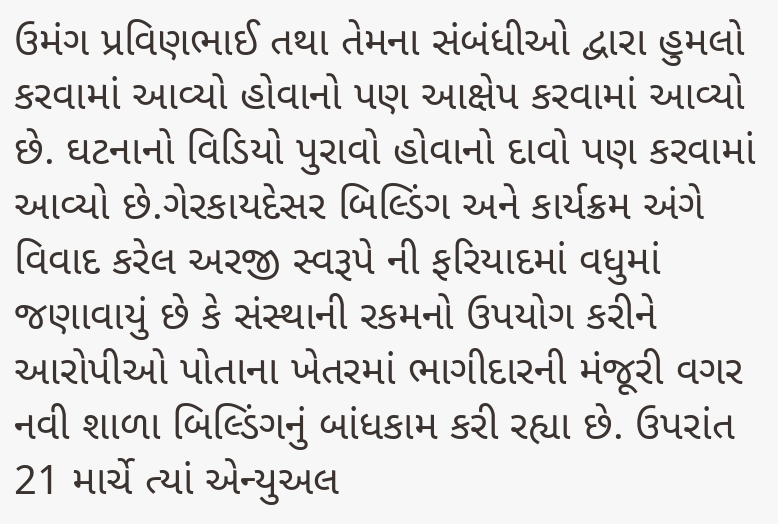ઉમંગ પ્રવિણભાઈ તથા તેમના સંબંધીઓ દ્વારા હુમલો કરવામાં આવ્યો હોવાનો પણ આક્ષેપ કરવામાં આવ્યો છે. ઘટનાનો વિડિયો પુરાવો હોવાનો દાવો પણ કરવામાં આવ્યો છે.ગેરકાયદેસર બિલ્ડિંગ અને કાર્યક્રમ અંગે વિવાદ કરેલ અરજી સ્વરૂપે ની ફરિયાદમાં વધુમાં જણાવાયું છે કે સંસ્થાની રકમનો ઉપયોગ કરીને આરોપીઓ પોતાના ખેતરમાં ભાગીદારની મંજૂરી વગર નવી શાળા બિલ્ડિંગનું બાંધકામ કરી રહ્યા છે. ઉપરાંત 21 માર્ચે ત્યાં એન્યુઅલ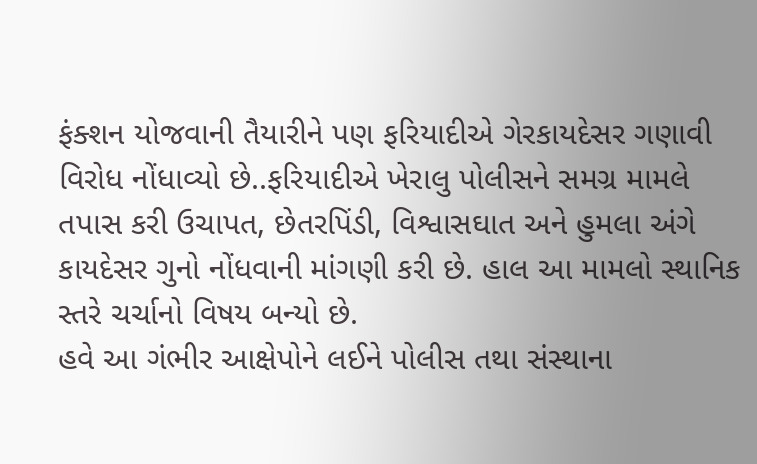ફંક્શન યોજવાની તૈયારીને પણ ફરિયાદીએ ગેરકાયદેસર ગણાવી વિરોધ નોંધાવ્યો છે..ફરિયાદીએ ખેરાલુ પોલીસને સમગ્ર મામલે તપાસ કરી ઉચાપત, છેતરપિંડી, વિશ્વાસઘાત અને હુમલા અંગે કાયદેસર ગુનો નોંધવાની માંગણી કરી છે. હાલ આ મામલો સ્થાનિક સ્તરે ચર્ચાનો વિષય બન્યો છે.
હવે આ ગંભીર આક્ષેપોને લઈને પોલીસ તથા સંસ્થાના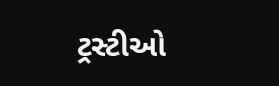ટ્રસ્ટીઓ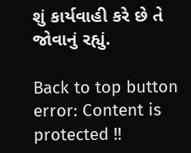શું કાર્યવાહી કરે છે તે જોવાનું રહ્યું.

Back to top button
error: Content is protected !!